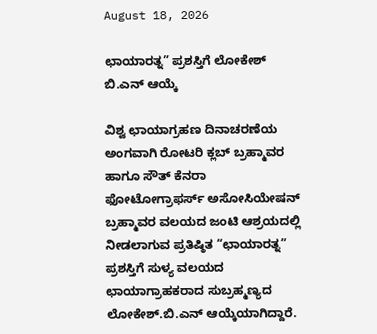August 18, 2026

ಛಾಯಾರತ್ನ” ಪ್ರಶಸ್ತಿಗೆ ಲೋಕೇಶ್ ಬಿ.ಎನ್ ಆಯ್ಕೆ

ವಿಶ್ವ ಛಾಯಾಗ್ರಹಣ ದಿನಾಚರಣೆಯ ಅಂಗವಾಗಿ ರೋಟರಿ ಕ್ಲಬ್ ಬ್ರಹ್ಮಾವರ ಹಾಗೂ ಸೌತ್ ಕೆನರಾ ಫೋಟೋಗ್ರಾಫರ್ಸ್ ಅಸೋಸಿಯೇಷನ್‌ ಬ್ರಹ್ಮಾವರ ವಲಯದ ಜಂಟಿ ಆಶ್ರಯದಲ್ಲಿ ನೀಡಲಾಗುವ ಪ್ರತಿಷ್ಠಿತ “ಛಾಯಾರತ್ನ” ಪ್ರಶಸ್ತಿಗೆ ಸುಳ್ಯ ವಲಯದ ಛಾಯಾಗ್ರಾಹಕರಾದ ಸುಬ್ರಹ್ಮಣ್ಯದ ಲೋಕೇಶ್.ಬಿ.ಎನ್ ಆಯ್ಕೆಯಾಗಿದ್ದಾರೆ.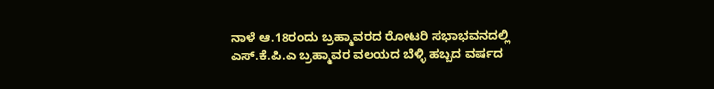ನಾಳೆ ಆ.18ರಂದು ಬ್ರಹ್ಮಾವರದ ರೋಟರಿ ಸಭಾಭವನದಲ್ಲಿ ಎಸ್.ಕೆ.ಪಿ.ಎ ಬ್ರಹ್ಮಾವರ ವಲಯದ ಬೆಳ್ಳಿ ಹಬ್ಬದ ವರ್ಷದ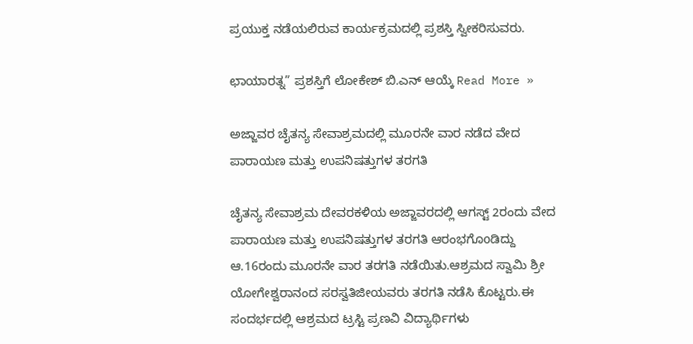ಪ್ರಯುಕ್ತ ನಡೆಯಲಿರುವ ಕಾರ್ಯಕ್ರಮದಲ್ಲಿ ಪ್ರಶಸ್ತಿ ಸ್ವೀಕರಿಸುವರು.

ಛಾಯಾರತ್ನ” ಪ್ರಶಸ್ತಿಗೆ ಲೋಕೇಶ್ ಬಿ.ಎನ್ ಆಯ್ಕೆ Read More »

ಅಜ್ಜಾವರ ಚೈತನ್ಯ ಸೇವಾಶ್ರಮದಲ್ಲಿ ಮೂರನೇ ವಾರ ನಡೆದ ವೇದ ಪಾರಾಯಣ ಮತ್ತು ಉಪನಿಷತ್ತುಗಳ ತರಗತಿ

ಚೈತನ್ಯ ಸೇವಾಶ್ರಮ ದೇವರಕಳಿಯ ಅಜ್ಜಾವರದಲ್ಲಿ ಆಗಸ್ಟ್ 2ರಂದು ವೇದ ಪಾರಾಯಣ ಮತ್ತು ಉಪನಿಷತ್ತುಗಳ ತರಗತಿ ಆರಂಭಗೊoಡಿದ್ದು ಆ.16ರಂದು ಮೂರನೇ ವಾರ ತರಗತಿ ನಡೆಯಿತು.ಆಶ್ರಮದ ಸ್ವಾಮಿ ಶ್ರೀ ಯೋಗೇಶ್ವರಾನಂದ ಸರಸ್ವತಿಜೀಯವರು ತರಗತಿ ನಡೆಸಿ ಕೊಟ್ಟರು.ಈ ಸಂದರ್ಭದಲ್ಲಿ ಆಶ್ರಮದ ಟ್ರಸ್ಟಿ ಪ್ರಣವಿ ವಿದ್ಯಾರ್ಥಿಗಳು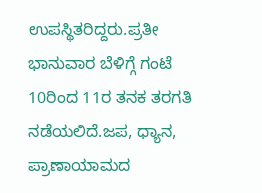ಉಪಸ್ಥಿತರಿದ್ದರು‌.ಪ್ರತೀ ಭಾನುವಾರ ಬೆಳಿಗ್ಗೆ ಗಂಟೆ 10ರಿಂದ 11ರ ತನಕ ತರಗತಿ ನಡೆಯಲಿದೆ.ಜಪ, ಧ್ಯಾನ, ಪ್ರಾಣಾಯಾಮದ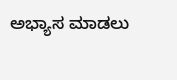ಅಭ್ಯಾಸ ಮಾಡಲು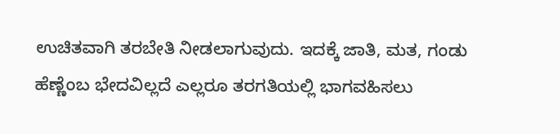ಉಚಿತವಾಗಿ ತರಬೇತಿ ನೀಡಲಾಗುವುದು. ಇದಕ್ಕೆ ಜಾತಿ, ಮತ, ಗಂಡು ಹೆಣ್ಣೆಂಬ ಭೇದವಿಲ್ಲದೆ ಎಲ್ಲರೂ ತರಗತಿಯಲ್ಲಿ ಭಾಗವಹಿಸಲು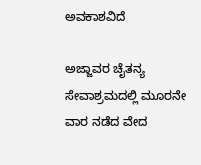ಅವಕಾಶವಿದೆ

ಅಜ್ಜಾವರ ಚೈತನ್ಯ ಸೇವಾಶ್ರಮದಲ್ಲಿ ಮೂರನೇ ವಾರ ನಡೆದ ವೇದ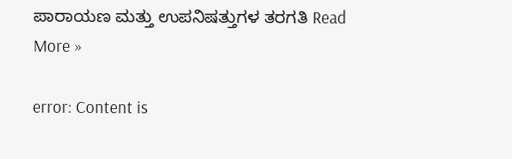ಪಾರಾಯಣ ಮತ್ತು ಉಪನಿಷತ್ತುಗಳ ತರಗತಿ Read More »

error: Content is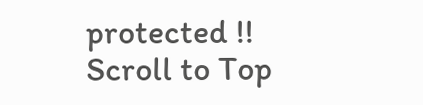protected !!
Scroll to Top